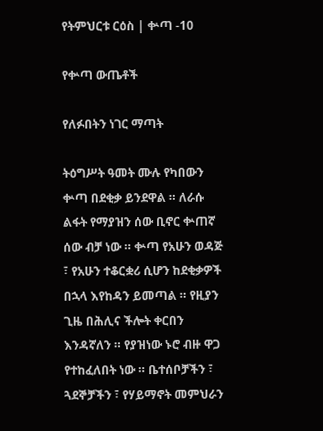የትምህርቱ ርዕስ | ቍጣ -10

የቍጣ ውጤቶች

የለፉበትን ነገር ማጣት

ትዕግሥት ዓመት ሙሉ የካበውን ቍጣ በደቂቃ ይንደዋል ። ለራሱ ልፋት የማያዝን ሰው ቢኖር ቍጠኛ ሰው ብቻ ነው ። ቍጣ የአሁን ወዳጅ ፣ የአሁን ተቆርቋሪ ሲሆን ከደቂቃዎች በኋላ እየከዳን ይመጣል ። የዚያን ጊዜ በሕሊና ችሎት ቀርበን እንዳኛለን ። የያዝነው ኑሮ ብዙ ዋጋ የተከፈለበት ነው ። ቤተሰቦቻችን ፣ ጓደኞቻችን ፣ የሃይማኖት መምህራን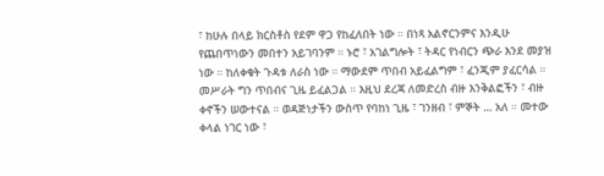፣ ከሁሉ በላይ ክርስቶስ የደም ዋጋ የከፈለበት ነው ። በነጻ አልኖርንምና እንዲሁ የጨበጥነውን መበተን አይገባንም ። ኑሮ ፣ አገልግሎት ፣ ትዳር የነብርን ጭራ እንደ መያዝ ነው ። ከለቀቁት ጉዳቱ ለራስ ነው ። ማውደም ጥበብ አይፈልግም ፣ ፈንጂም ያፈርሳል ። መሥራት ግን ጥበብና ጊዜ ይፈልጋል ። እዚህ ደረጃ ለመድረስ ብዙ እንቅልፎችን ፣ ብዙ ቀኖችን ሠውተናል ። ወዳጅነታችን ውስጥ የባከነ ጊዜ ፣ ገንዘብ ፣ ምኞት … አለ ። መተው ቀላል ነገር ነው ፣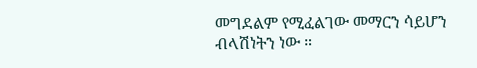መግደልም የሚፈልገው መማርን ሳይሆን ብላሽነትን ነው ።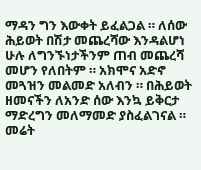ማዳን ግን እውቀት ይፈልጋል ። ለሰው ሕይወት በሽታ መጨረሻው እንዳልሆነ ሁሉ ለግንኙነታችንም ጠብ መጨረሻ መሆን የለበትም ። አክሞና አድኖ መጓዝን መልመድ አለብን ። በሕይወት ዘመናችን ለአንድ ሰው እንኳ ይቅርታ ማድረግን መለማመድ ያስፈልገናል ። መሬት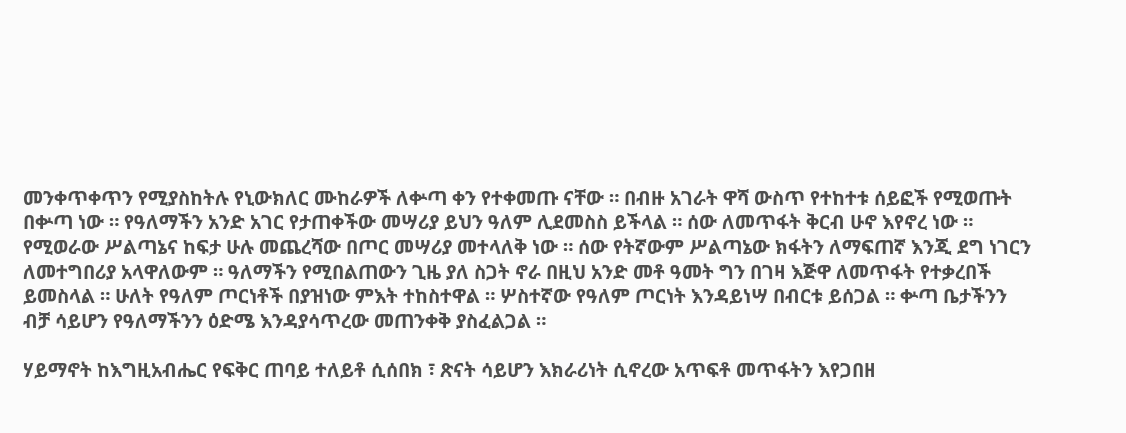መንቀጥቀጥን የሚያስከትሉ የኒውክለር ሙከራዎች ለቍጣ ቀን የተቀመጡ ናቸው ። በብዙ አገራት ዋሻ ውስጥ የተከተቱ ሰይፎች የሚወጡት በቍጣ ነው ። የዓለማችን አንድ አገር የታጠቀችው መሣሪያ ይህን ዓለም ሊደመስስ ይችላል ። ሰው ለመጥፋት ቅርብ ሁኖ እየኖረ ነው ። የሚወራው ሥልጣኔና ከፍታ ሁሉ መጨረሻው በጦር መሣሪያ መተላለቅ ነው ። ሰው የትኛውም ሥልጣኔው ክፋትን ለማፍጠኛ እንጂ ደግ ነገርን ለመተግበሪያ አላዋለውም ። ዓለማችን የሚበልጠውን ጊዜ ያለ ስጋት ኖራ በዚህ አንድ መቶ ዓመት ግን በገዛ እጅዋ ለመጥፋት የተቃረበች ይመስላል ። ሁለት የዓለም ጦርነቶች በያዝነው ምእት ተከስተዋል ። ሦስተኛው የዓለም ጦርነት እንዳይነሣ በብርቱ ይሰጋል ። ቍጣ ቤታችንን ብቻ ሳይሆን የዓለማችንን ዕድሜ እንዳያሳጥረው መጠንቀቅ ያስፈልጋል ።

ሃይማኖት ከእግዚአብሔር የፍቅር ጠባይ ተለይቶ ሲሰበክ ፣ ጽናት ሳይሆን እክራሪነት ሲኖረው አጥፍቶ መጥፋትን እየጋበዘ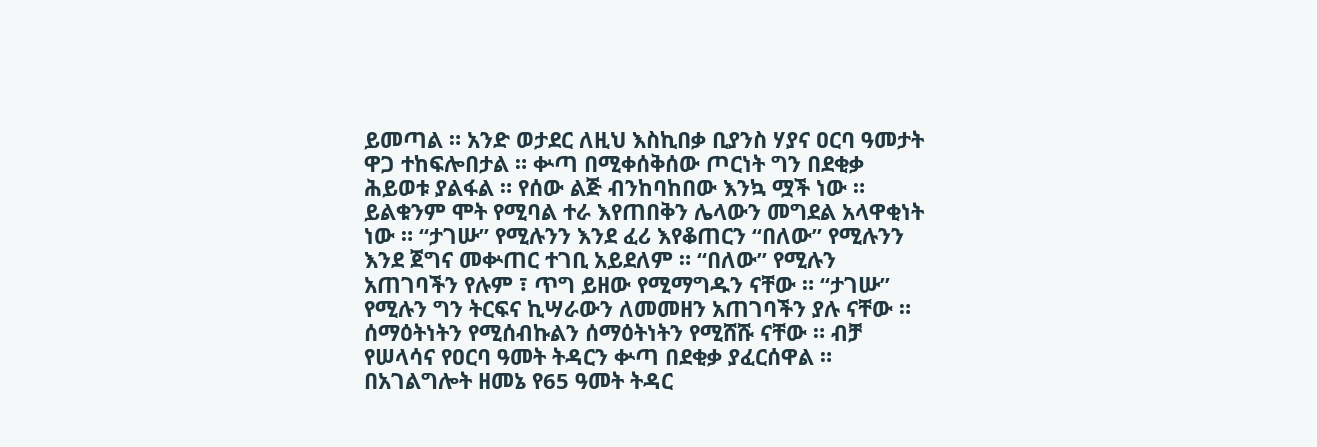ይመጣል ። አንድ ወታደር ለዚህ እስኪበቃ ቢያንስ ሃያና ዐርባ ዓመታት ዋጋ ተከፍሎበታል ። ቍጣ በሚቀሰቅሰው ጦርነት ግን በደቂቃ ሕይወቱ ያልፋል ። የሰው ልጅ ብንከባከበው እንኳ ሟች ነው ። ይልቁንም ሞት የሚባል ተራ እየጠበቅን ሌላውን መግደል አላዋቂነት ነው ። “ታገሡ” የሚሉንን እንደ ፈሪ እየቆጠርን “በለው” የሚሉንን እንደ ጀግና መቍጠር ተገቢ አይደለም ። “በለው” የሚሉን አጠገባችን የሉም ፣ ጥግ ይዘው የሚማግዱን ናቸው ። “ታገሡ” የሚሉን ግን ትርፍና ኪሣራውን ለመመዘን አጠገባችን ያሉ ናቸው ። ሰማዕትነትን የሚሰብኩልን ሰማዕትነትን የሚሸሹ ናቸው ። ብቻ የሠላሳና የዐርባ ዓመት ትዳርን ቍጣ በደቂቃ ያፈርሰዋል ። በአገልግሎት ዘመኔ የ65 ዓመት ትዳር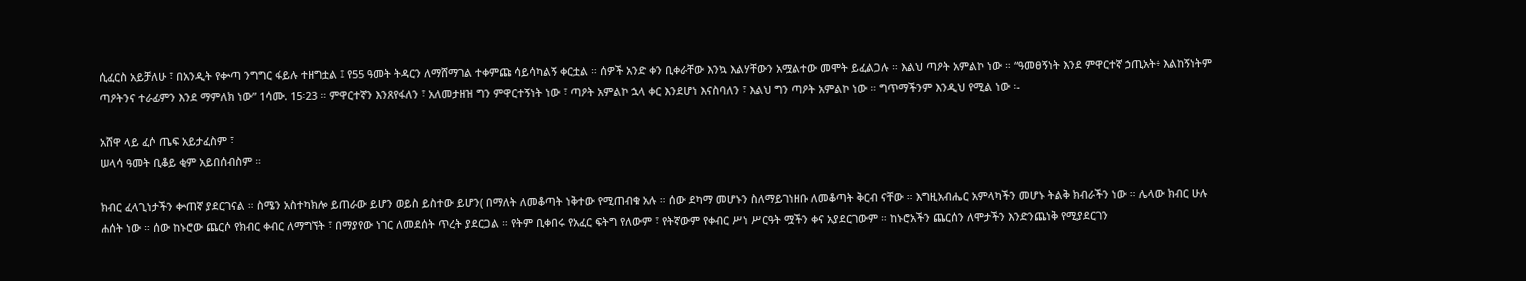ሲፈርስ አይቻለሁ ፣ በአንዲት የቍጣ ንግግር ፋይሉ ተዘግቷል ፤ የ55 ዓመት ትዳርን ለማሸማገል ተቀምጩ ሳይሳካልኝ ቀርቷል ። ሰዎች አንድ ቀን ቢቀራቸው እንኳ እልሃቸውን አሟልተው መሞት ይፈልጋሉ ። እልህ ጣዖት አምልኮ ነው ። “ዓመፀኝነት እንደ ምዋርተኛ ኃጢአት፥ እልከኝነትም ጣዖትንና ተራፊምን እንደ ማምለክ ነው” 1ሳሙ. 15፡23 ። ምዋርተኛን እንጸየፋለን ፣ አለመታዘዝ ግን ምዋርተኝነት ነው ፣ ጣዖት አምልኮ ኋላ ቀር እንደሆነ እናስባለን ፣ እልህ ግን ጣዖት አምልኮ ነው ። ግጥማችንም እንዲህ የሚል ነው ፡-

አሸዋ ላይ ፈሶ ጤፍ አይታፈስም ፣
ሠላሳ ዓመት ቢቆይ ቂም አይበሰብስም ።

ክብር ፈላጊነታችን ቍጠኛ ያደርገናል ። ስሜን አስተካክሎ ይጠራው ይሆን ወይስ ይስተው ይሆን( በማለት ለመቆጣት ነቅተው የሚጠብቁ አሉ ። ሰው ደካማ መሆኑን ስለማይገነዘቡ ለመቆጣት ቅርብ ናቸው ። እግዚአብሔር አምላካችን መሆኑ ትልቅ ክብራችን ነው ። ሌላው ክብር ሁሉ ሐሰት ነው ። ሰው ከኑሮው ጨርሶ የክብር ቀብር ለማግኘት ፣ በማያየው ነገር ለመደሰት ጥረት ያደርጋል ። የትም ቢቀበሩ የአፈር ፍትግ የለውም ፣ የትኛውም የቀብር ሥነ ሥርዓት ሟችን ቀና አያደርገውም ። ከኑሮአችን ጨርሰን ለሞታችን እንድንጨነቅ የሚያደርገን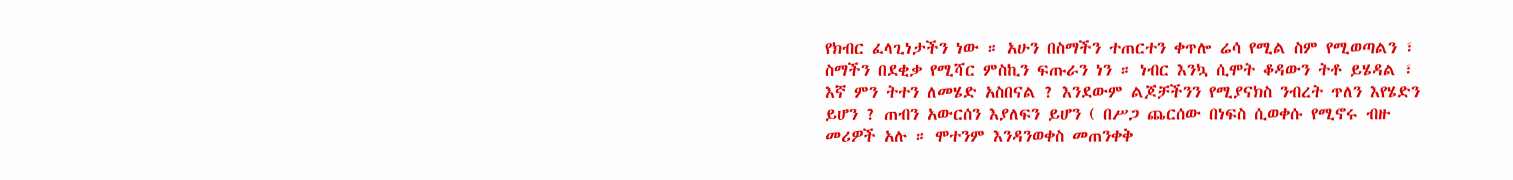የክብር ፈላጊነታችን ነው ። አሁን በስማችን ተጠርተን ቀጥሎ ሬሳ የሚል ስም የሚወጣልን ፣ ስማችን በደቂቃ የሚሻር ምስኪን ፍጡራን ነን ። ነብር እንኳ ሲሞት ቆዳውን ትቶ ይሄዳል ፣ እኛ ምን ትተን ለመሄድ አስበናል ? እንደውም ልጆቻችንን የሚያናክስ ንብረት ጥለን እየሄድን ይሆን ? ጠብን አውርሰን እያለፍን ይሆን ( በሥጋ ጨርሰው በነፍስ ሲወቀሱ የሚኖሩ ብዙ መሪዎች አሉ ። ሞተንም እንዳንወቀስ መጠንቀቅ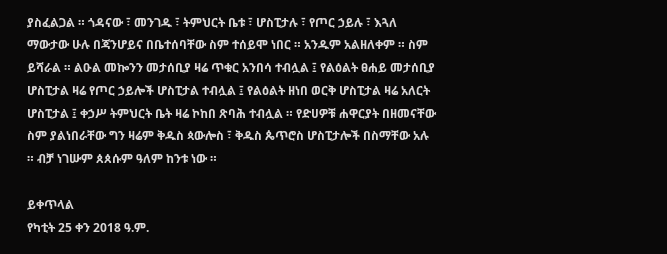ያስፈልጋል ። ጎዳናው ፣ መንገዱ ፣ ትምህርት ቤቱ ፣ ሆስፒታሉ ፣ የጦር ኃይሉ ፣ እጓለ ማውታው ሁሉ በጃንሆይና በቤተሰባቸው ስም ተሰይሞ ነበር ። አንዱም አልዘለቀም ። ስም ይሻራል ። ልዑል መኰንን መታሰቢያ ዛሬ ጥቁር አንበሳ ተብሏል ፤ የልዕልት ፀሐይ መታሰቢያ ሆስፒታል ዛሬ የጦር ኃይሎች ሆስፒታል ተብሏል ፤ የልዕልት ዘነበ ወርቅ ሆስፒታል ዛሬ አለርት ሆስፒታል ፤ ቀኃሥ ትምህርት ቤት ዛሬ ኮከበ ጽባሕ ተብሏል ። የድሀዎቹ ሐዋርያት በዘመናቸው ስም ያልነበራቸው ግን ዛሬም ቅዱስ ጳውሎስ ፣ ቅዱስ ጴጥሮስ ሆስፒታሎች በስማቸው አሉ ። ብቻ ነገሡም ጰጰሱም ዓለም ከንቱ ነው ።

ይቀጥላል
የካቲት 25 ቀን 2018 ዓ.ም.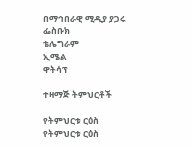በማኅበራዊ ሚዲያ ያጋሩ
ፌስቡክ
ቴሌግራም
ኢሜል
ዋትሳፕ

ተዛማጅ ትምህርቶች

የትምህርቱ ርዕስ
የትምህርቱ ርዕስ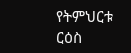የትምህርቱ ርዕስ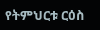የትምህርቱ ርዕስ